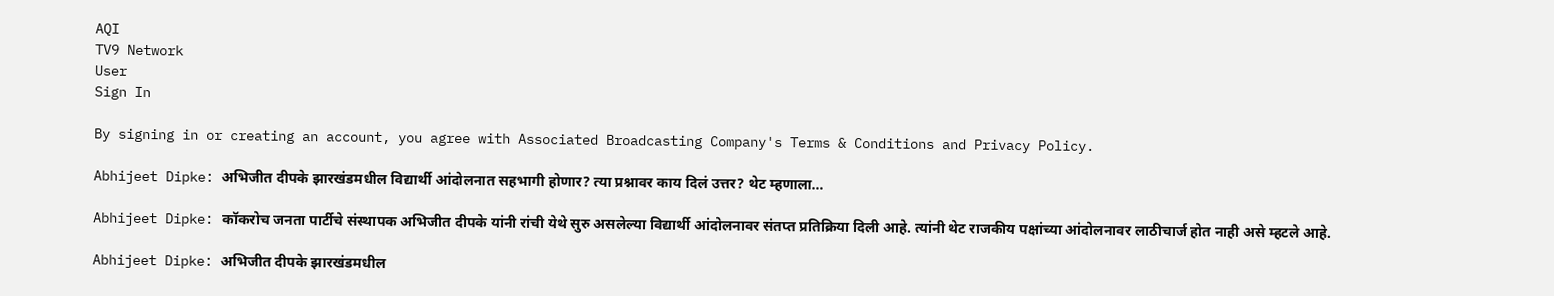AQI
TV9 Network
User
Sign In

By signing in or creating an account, you agree with Associated Broadcasting Company's Terms & Conditions and Privacy Policy.

Abhijeet Dipke: अभिजीत दीपके झारखंडमधील विद्यार्थी आंदोलनात सहभागी होणार? त्या प्रश्नावर काय दिलं उत्तर? थेट म्हणाला…

Abhijeet Dipke: कॉकरोच जनता पार्टीचे संस्थापक अभिजीत दीपके यांनी रांची येथे सुरु असलेल्या विद्यार्थी आंदोलनावर संतप्त प्रतिक्रिया दिली आहे. त्यांनी थेट राजकीय पक्षांच्या आंदोलनावर लाठीचार्ज होत नाही असे म्हटले आहे.

Abhijeet Dipke: अभिजीत दीपके झारखंडमधील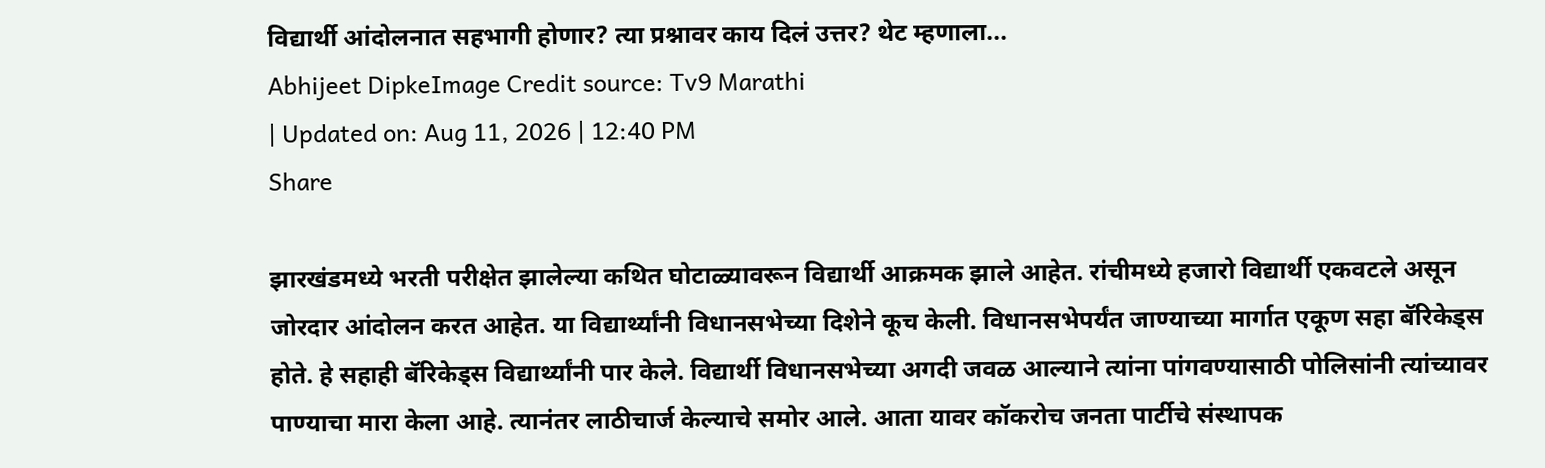विद्यार्थी आंदोलनात सहभागी होणार? त्या प्रश्नावर काय दिलं उत्तर? थेट म्हणाला...
Abhijeet DipkeImage Credit source: Tv9 Marathi
| Updated on: Aug 11, 2026 | 12:40 PM
Share

झारखंडमध्ये भरती परीक्षेत झालेल्या कथित घोटाळ्यावरून विद्यार्थी आक्रमक झाले आहेत. रांचीमध्ये हजारो विद्यार्थी एकवटले असून जोरदार आंदोलन करत आहेत. या विद्यार्थ्यांनी विधानसभेच्या दिशेने कूच केली. विधानसभेपर्यंत जाण्याच्या मार्गात एकूण सहा बॅरिकेड्स होते. हे सहाही बॅरिकेड्स विद्यार्थ्यांनी पार केले. विद्यार्थी विधानसभेच्या अगदी जवळ आल्याने त्यांना पांगवण्यासाठी पोलिसांनी त्यांच्यावर पाण्याचा मारा केला आहे. त्यानंतर लाठीचार्ज केल्याचे समोर आले. आता यावर कॉकरोच जनता पार्टीचे संस्थापक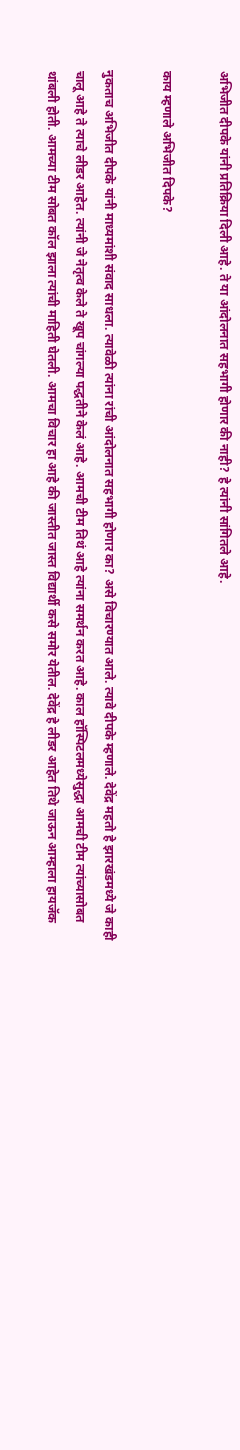अभिजीत दीपके यांनी प्रतिक्रिया दिली आहे. ते या आंदोलनात सहभागी होणार की नाही? हे त्यांनी सांगितले आहे.

काय म्हणाले अभिजीत दिपके?

नुकताच अभिजीत दीपके यांनी माध्यमांशी संवाद साधला. त्यावेळी त्यांना रांची आंदोलनात सहभागी होणार का? असे विचारण्यात आले. त्यावे दीपके म्हणाले. देवेंद्र महतो हे झारखंडमध्ये जे काही चालू आहे ते त्याचे लीडर आहेत. त्यांनी जे नेतृत्व केले ते खूप चांगल्या पद्धतीने केलं आहे. आमची टीम तिथं आहे त्यांना समर्थन करत आहे. काल हॉस्पिटलमध्येसुद्धा आमची टीम त्यांच्यासोबत थांबली होती. आमच्या टीम सोबत कॉल झाला त्यांची माहिती घेतली. आमचा विचार हा आहे की जास्तीत जास्त विद्यार्थी कसे समोर येतील. देवेंद्र हे लीडर आहेत तिथे जाऊन आम्हाला हायजॅक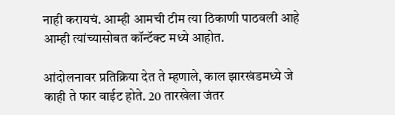नाही करायचं. आम्ही आमची टीम त्या ठिकाणी पाठवली आहे आम्ही त्यांच्यासोबत कॉन्टॅक्ट मध्ये आहोत.

आंदोलनावर प्रतिक्रिया देत ते म्हणाले, काल झारखंडमध्ये जे काही ते फार वाईट होते. 20 तारखेला जंतर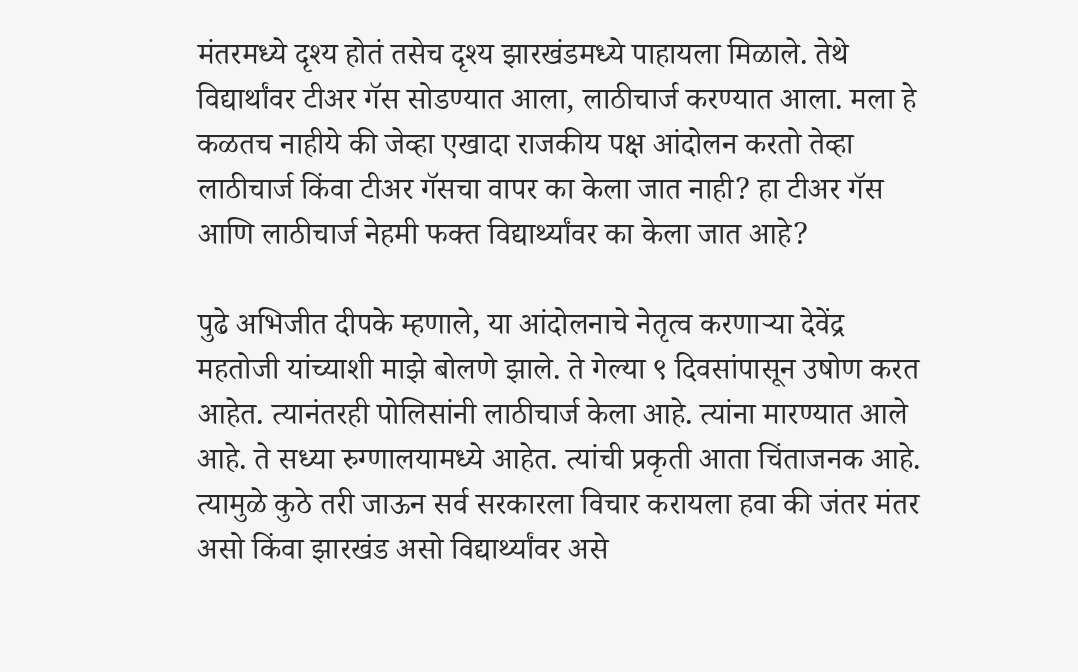मंतरमध्ये दृश्य होतं तसेच दृश्य झारखंडमध्ये पाहायला मिळाले. तेथे विद्यार्थांवर टीअर गॅस सोडण्यात आला, लाठीचार्ज करण्यात आला. मला हे कळतच नाहीये की जेव्हा एखादा राजकीय पक्ष आंदोलन करतो तेव्हा लाठीचार्ज किंवा टीअर गॅसचा वापर का केला जात नाही? हा टीअर गॅस आणि लाठीचार्ज नेहमी फक्त विद्यार्थ्यांवर का केला जात आहे?

पुढे अभिजीत दीपके म्हणाले, या आंदोलनाचे नेतृत्व करणाऱ्या देवेंद्र महतोजी यांच्याशी माझे बोलणे झाले. ते गेल्या ९ दिवसांपासून उषोण करत आहेत. त्यानंतरही पोलिसांनी लाठीचार्ज केला आहे. त्यांना मारण्यात आले आहे. ते सध्या रुग्णालयामध्ये आहेत. त्यांची प्रकृती आता चिंताजनक आहे. त्यामुळे कुठे तरी जाऊन सर्व सरकारला विचार करायला हवा की जंतर मंतर असो किंवा झारखंड असो विद्यार्थ्यांवर असे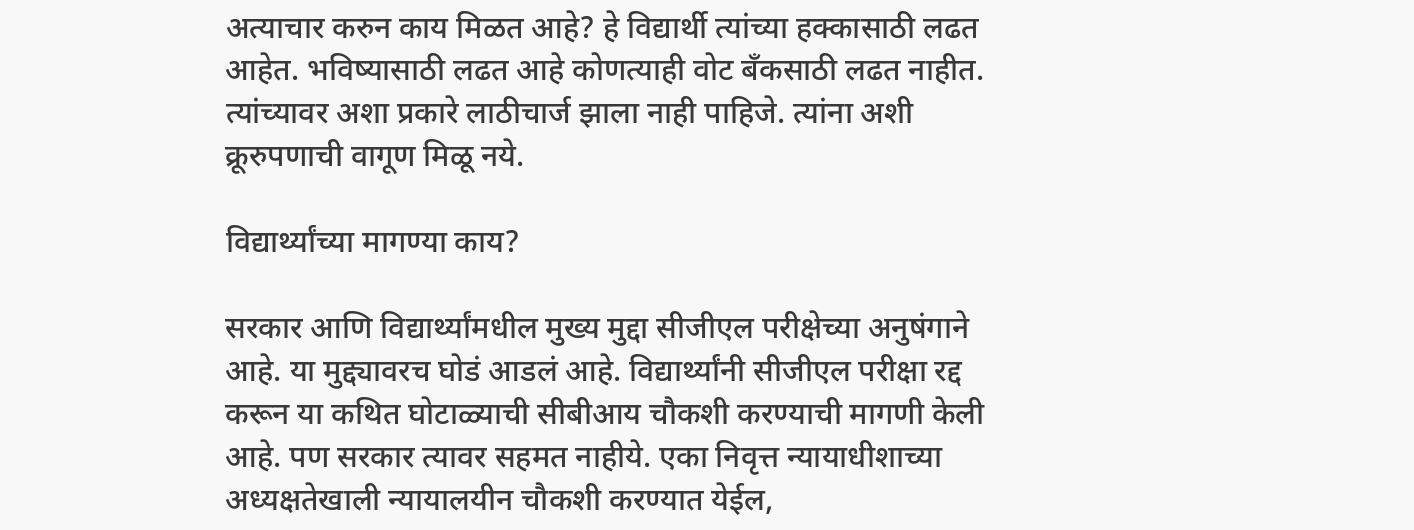अत्याचार करुन काय मिळत आहे? हे विद्यार्थी त्यांच्या हक्कासाठी लढत आहेत. भविष्यासाठी लढत आहे कोणत्याही वोट बँकसाठी लढत नाहीत. त्यांच्यावर अशा प्रकारे लाठीचार्ज झाला नाही पाहिजे. त्यांना अशी क्रूरुपणाची वागूण मिळू नये.

विद्यार्थ्यांच्या मागण्या काय?

सरकार आणि विद्यार्थ्यांमधील मुख्य मुद्दा सीजीएल परीक्षेच्या अनुषंगाने आहे. या मुद्द्यावरच घोडं आडलं आहे. विद्यार्थ्यांनी सीजीएल परीक्षा रद्द करून या कथित घोटाळ्याची सीबीआय चौकशी करण्याची मागणी केली आहे. पण सरकार त्यावर सहमत नाहीये. एका निवृत्त न्यायाधीशाच्या अध्यक्षतेखाली न्यायालयीन चौकशी करण्यात येईल,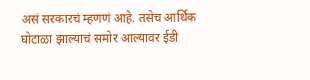असं सरकारचं म्हणणं आहे. तसेच आर्थिक घोटाळा झाल्याचं समोर आल्यावर ईडी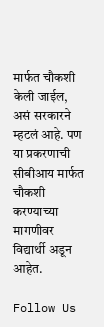मार्फत चौकशी केली जाईल, असं सरकारने म्हटलं आहे. पण या प्रकरणाची सीबीआय मार्फत चौकशी करण्याच्या मागणीवर विद्यार्थी अडून आहेत.

Follow Us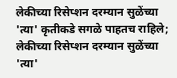लेकीच्या रिसेप्शन दरम्यान सुळेंच्या 'त्या' कृतीकडे सगळे पाहतच राहिले;
लेकीच्या रिसेप्शन दरम्यान सुळेंच्या 'त्या'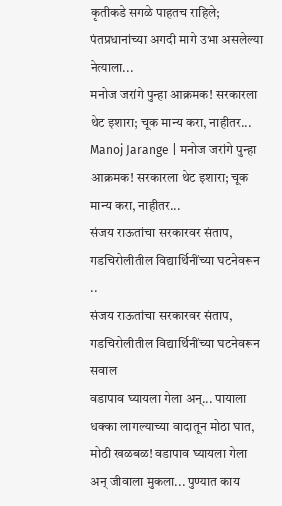कृतीकडे सगळे पाहतच राहिले; पंतप्रधानांच्या अगदी मागे उभा असलेल्या नेत्याला...
मनोज जरांगे पुन्हा आक्रमक! सरकारला थेट इशारा; चूक मान्य करा, नाहीतर...
Manoj Jarange | मनोज जरांगे पुन्हा आक्रमक! सरकारला थेट इशारा; चूक मान्य करा, नाहीतर...
संजय राऊतांचा सरकारवर संताप, गडचिरोलीतील विद्यार्थिनींच्या घटनेवरून ..
संजय राऊतांचा सरकारवर संताप, गडचिरोलीतील विद्यार्थिनींच्या घटनेवरून सवाल
वडापाव घ्यायला गेला अन्... पायाला धक्का लागल्याच्या वादातून मोठा घात,
मोठी खळबळ! वडापाव घ्यायला गेला अन् जीवाला मुकला... पुण्यात काय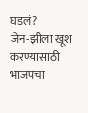घडलं?
जेन-झीला खूश करण्यासाठी भाजपचा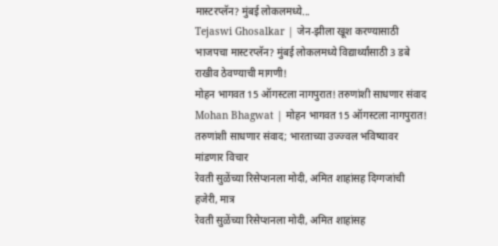मास्टरप्लॅन? मुंबई लोकलमध्ये...
Tejaswi Ghosalkar | जेन-झीला खूश करण्यासाठी भाजपचा मास्टरप्लॅन? मुंबई लोकलमध्ये विद्यार्थ्यांसाठी 3 डबे राखीव ठेवण्याची मागणी!
मोहन भागवत 15 ऑगस्टला नागपुरात! तरुणांशी साधणार संवाद
Mohan Bhagwat | मोहन भागवत 15 ऑगस्टला नागपुरात! तरुणांशी साधणार संवाद; भारताच्या उज्ज्वल भविष्यावर मांडणार विचार
रेवती सुळेंच्या रिसेप्शनला मोदी, अमित शाहांसह दिग्गजांची हजेरी, मात्र
रेवती सुळेंच्या रिसेप्शनला मोदी, अमित शाहांसह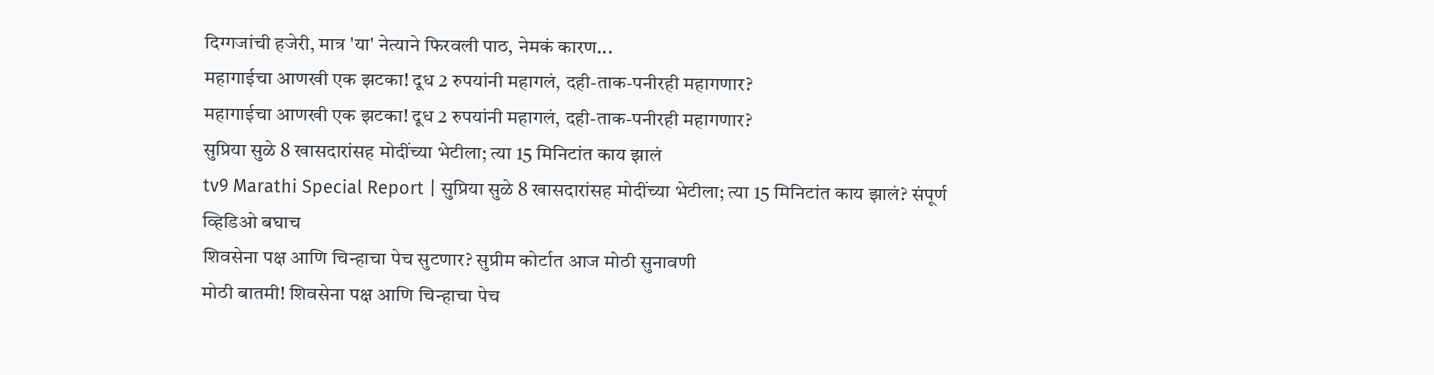दिग्गजांची हजेरी, मात्र 'या' नेत्याने फिरवली पाठ, नेमकं कारण...
महागाईचा आणखी एक झटका! दूध 2 रुपयांनी महागलं, दही-ताक-पनीरही महागणार?
महागाईचा आणखी एक झटका! दूध 2 रुपयांनी महागलं, दही-ताक-पनीरही महागणार?
सुप्रिया सुळे 8 खासदारांसह मोदींच्या भेटीला; त्या 15 मिनिटांत काय झालं
tv9 Marathi Special Report | सुप्रिया सुळे 8 खासदारांसह मोदींच्या भेटीला; त्या 15 मिनिटांत काय झालं? संपूर्ण व्हिडिओ बघाच
शिवसेना पक्ष आणि चिन्हाचा पेच सुटणार? सुप्रीम कोर्टात आज मोठी सुनावणी
मोठी बातमी! शिवसेना पक्ष आणि चिन्हाचा पेच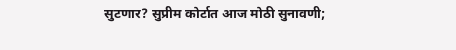सुटणार? सुप्रीम कोर्टात आज मोठी सुनावणी;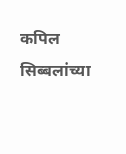कपिल सिब्बलांच्या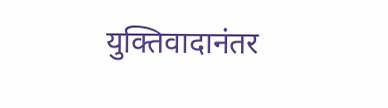युक्तिवादानंतर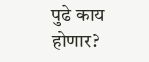पुढे काय होणार?